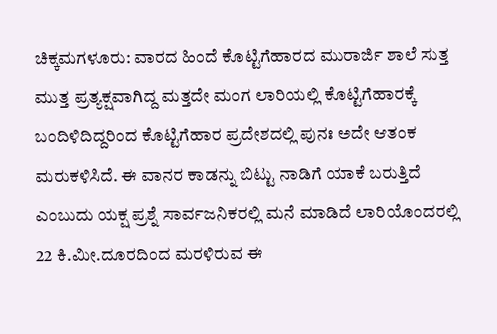ಚಿಕ್ಕಮಗಳೂರು: ವಾರದ ಹಿಂದೆ ಕೊಟ್ಟಿಗೆಹಾರದ ಮುರಾರ್ಜಿ ಶಾಲೆ ಸುತ್ತ ಮುತ್ತ ಪ್ರತ್ಯಕ್ಷವಾಗಿದ್ದ ಮತ್ತದೇ ಮಂಗ ಲಾರಿಯಲ್ಲಿ ಕೊಟ್ಟಿಗೆಹಾರಕ್ಕೆ ಬಂದಿಳಿದಿದ್ದರಿಂದ ಕೊಟ್ಟಿಗೆಹಾರ ಪ್ರದೇಶದಲ್ಲಿ ಪುನಃ ಅದೇ ಆತಂಕ ಮರುಕಳಿಸಿದೆ. ಈ ವಾನರ ಕಾಡನ್ನು ಬಿಟ್ಟು ನಾಡಿಗೆ ಯಾಕೆ ಬರುತ್ತಿದೆ ಎಂಬುದು ಯಕ್ಷ ಪ್ರಶ್ನೆ ಸಾರ್ವಜನಿಕರಲ್ಲಿ ಮನೆ ಮಾಡಿದೆ ಲಾರಿಯೊಂದರಲ್ಲಿ 22 ಕಿ.ಮೀ.ದೂರದಿಂದ ಮರಳಿರುವ ಈ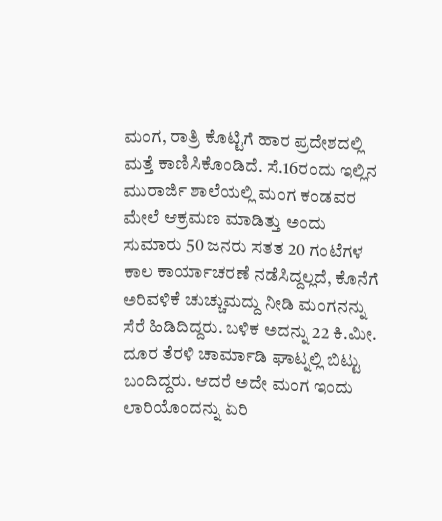ಮಂಗ, ರಾತ್ರಿ ಕೊಟ್ಟಿಗೆ ಹಾರ ಪ್ರದೇಶದಲ್ಲಿ ಮತ್ತೆ ಕಾಣಿಸಿಕೊಂಡಿದೆ. ಸೆ.16ರಂದು ಇಲ್ಲಿನ ಮುರಾರ್ಜಿ ಶಾಲೆಯಲ್ಲಿ ಮಂಗ ಕಂಡವರ ಮೇಲೆ ಆಕ್ರಮಣ ಮಾಡಿತ್ತು ಅಂದು ಸುಮಾರು 50 ಜನರು ಸತತ 20 ಗಂಟೆಗಳ ಕಾಲ ಕಾರ್ಯಾಚರಣೆ ನಡೆಸಿದ್ದಲ್ಲದೆ, ಕೊನೆಗೆ ಅರಿವಳಿಕೆ ಚುಚ್ಚುಮದ್ದು ನೀಡಿ ಮಂಗನನ್ನು ಸೆರೆ ಹಿಡಿದಿದ್ದರು. ಬಳಿಕ ಅದನ್ನು 22 ಕಿ.ಮೀ. ದೂರ ತೆರಳಿ ಚಾರ್ಮಾಡಿ ಘಾಟ್ನಲ್ಲಿ ಬಿಟ್ಟು ಬಂದಿದ್ದರು. ಆದರೆ ಅದೇ ಮಂಗ ಇಂದು ಲಾರಿಯೊಂದನ್ನು ಏರಿ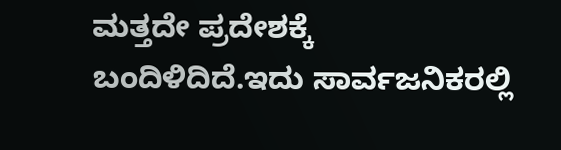ಮತ್ತದೇ ಪ್ರದೇಶಕ್ಕೆ ಬಂದಿಳಿದಿದೆ.ಇದು ಸಾರ್ವಜನಿಕರಲ್ಲಿ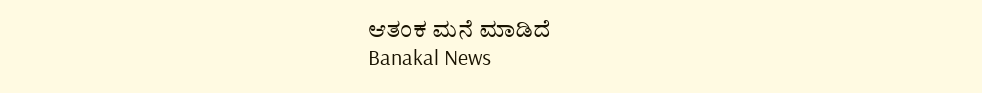ಆತಂಕ ಮನೆ ಮಾಡಿದೆ
Banakal News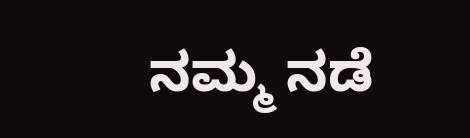ನಮ್ಮ ನಡೆ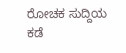ರೋಚಕ ಸುದ್ದಿಯ ಕಡೆ